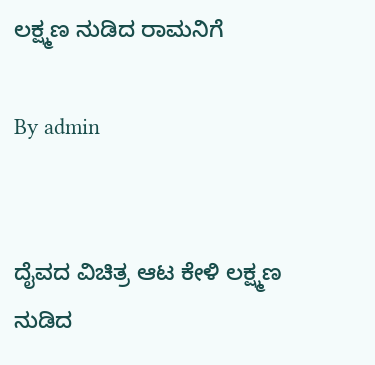ಲಕ್ಷ್ಮಣ ನುಡಿದ ರಾಮನಿಗೆ

By admin


ದೈವದ ವಿಚಿತ್ರ ಆಟ ಕೇಳಿ ಲಕ್ಷ್ಮಣ ನುಡಿದ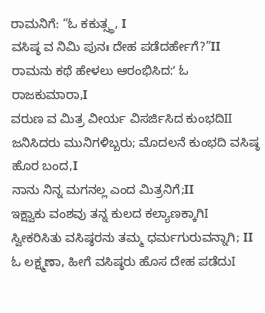ರಾಮನಿಗೆ: “ಓ ಕಕುತ್ಸ್ಥ, I
ವಸಿಷ್ಠ ವ ನಿಮಿ ಪುನಃ ದೇಹ ಪಡೆದರ್ಹೇಗೆ?”II
ರಾಮನು ಕಥೆ ಹೇಳಲು ಆರಂಭಿಸಿದ:ʻ ಓ ರಾಜಕುಮಾರಾ,I
ವರುಣ ವ ಮಿತ್ರ ವೀರ್ಯ ವಿಸರ್ಜಿಸಿದ ಕುಂಭದಿII
ಜನಿಸಿದರು ಮುನಿಗಳಿಬ್ಬರು; ಮೊದಲನೆ ಕುಂಭದಿ ವಸಿಷ್ಠ ಹೊರ ಬಂದ,I
ನಾನು ನಿನ್ನ ಮಗನಲ್ಲ ಎಂದ ಮಿತ್ರನಿಗೆ;II
ಇಕ್ಷ್ವಾಕು ವಂಶವು ತನ್ನ ಕುಲದ ಕಲ್ಯಾಣಕ್ಕಾಗಿI
ಸ್ವೀಕರಿಸಿತು ವಸಿಷ್ಠರನು ತಮ್ಮ ಧರ್ಮಗುರುವನ್ನಾಗಿ; II
ಓ ಲಕ್ಷ್ಮಣಾ, ಹೀಗೆ ವಸಿಷ್ಠರು ಹೊಸ ದೇಹ ಪಡೆದುI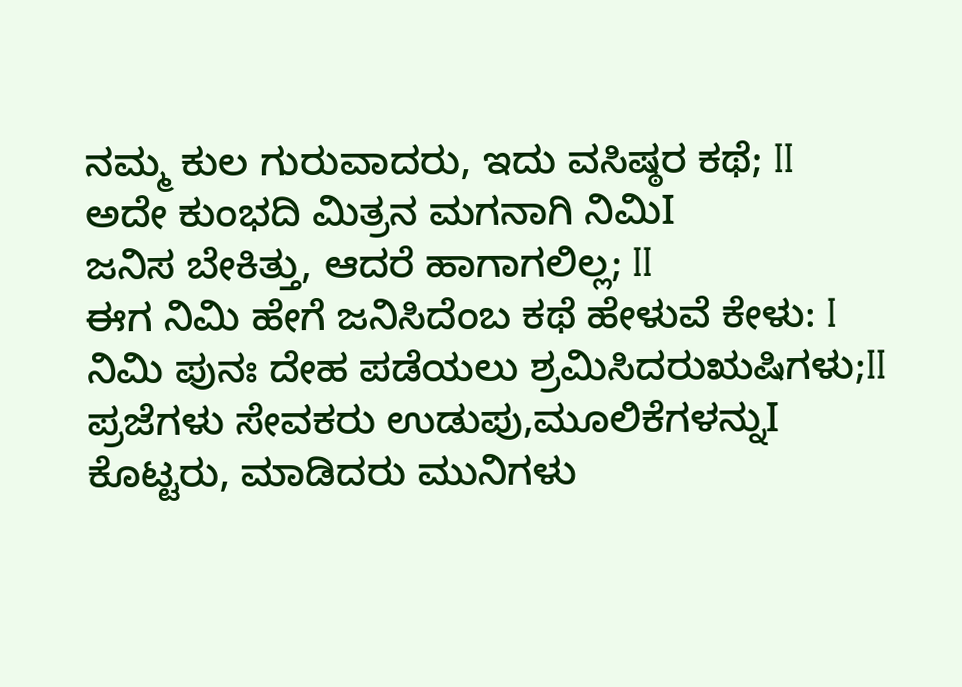ನಮ್ಮ ಕುಲ ಗುರುವಾದರು, ಇದು ವಸಿಷ್ಠರ ಕಥೆ; II
ಅದೇ ಕುಂಭದಿ ಮಿತ್ರನ ಮಗನಾಗಿ ನಿಮಿI
ಜನಿಸ ಬೇಕಿತ್ತು, ಆದರೆ ಹಾಗಾಗಲಿಲ್ಲ; II
ಈಗ ನಿಮಿ ಹೇಗೆ ಜನಿಸಿದೆಂಬ ಕಥೆ ಹೇಳುವೆ ಕೇಳು: I
ನಿಮಿ ಪುನಃ ದೇಹ ಪಡೆಯಲು ಶ್ರಮಿಸಿದರುಋಷಿಗಳು;II
ಪ್ರಜೆಗಳು ಸೇವಕರು ಉಡುಪು,ಮೂಲಿಕೆಗಳನ್ನುI
ಕೊಟ್ಟರು, ಮಾಡಿದರು ಮುನಿಗಳು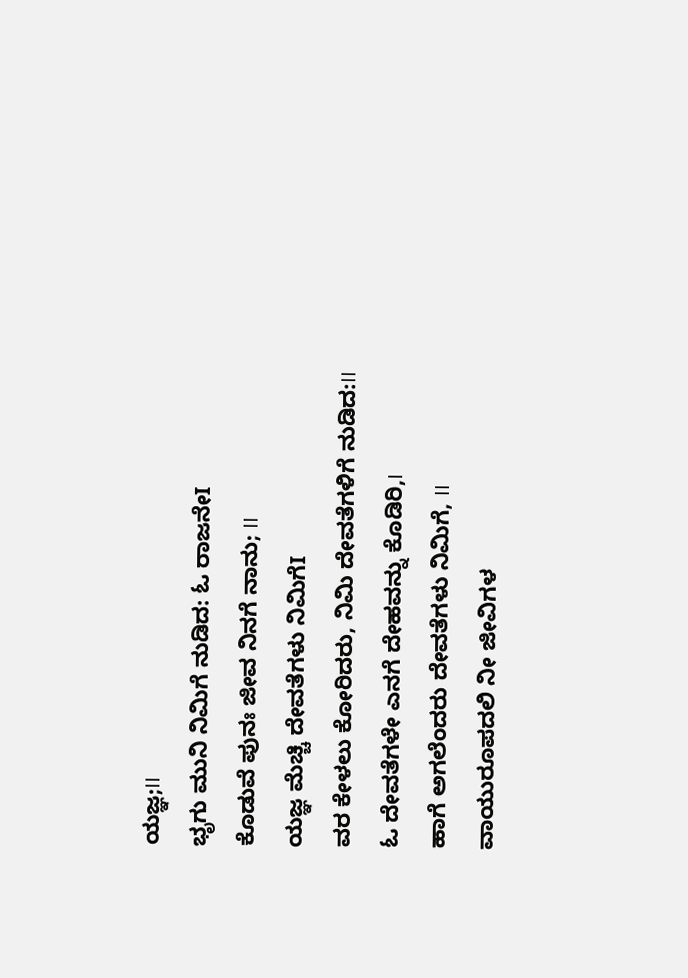ಯಜ್ಞ;II
ಭೃಗು ಮುನಿ ನಿಮಿಗೆ ನುಡಿದ: ಓ ರಾಜನೇI
ಕೊಡುವೆ ಪುನಃ ಜೀವ ನಿನಗೆ ನಾನು; II
ಯಜ್ಞ ಮೆಚ್ಚಿ ದೇವತೆಗಳು ನಿಮಿಗೆI
ವರ ಕೇಳಲು ಕೋರಿದರು, ನಿಮಿ ದೇವತೆಗಳಿಗೆ ನುಡಿದ:II
ಓ ದೇವತೆಗಳೇ ಎನಗೆ ದೇಹವನ್ನು ಕೊಡಿರಿ,I
ಹಾಗೆ ಅಗಲೆಂದರು ದೇವತೆಗಳು ನಿಮಿಗೆ, II
ವಾಯುರೂಪದಲಿ ನೀ ಜೀವಿಗಳ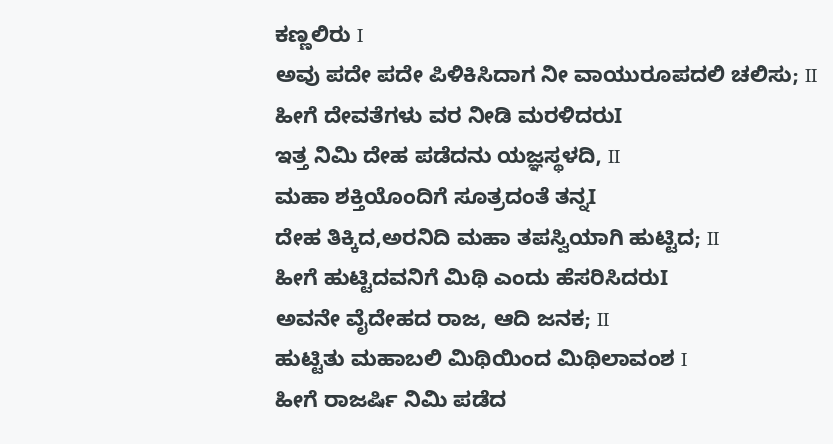ಕಣ್ಣಲಿರು I
ಅವು ಪದೇ ಪದೇ ಪಿಳಿಕಿಸಿದಾಗ ನೀ ವಾಯುರೂಪದಲಿ ಚಲಿಸು; II
ಹೀಗೆ ದೇವತೆಗಳು ವರ ನೀಡಿ ಮರಳಿದರುI
ಇತ್ತ ನಿಮಿ ದೇಹ ಪಡೆದನು ಯಜ್ಞಸ್ಥಳದಿ, II
ಮಹಾ ಶಕ್ತಿಯೊಂದಿಗೆ ಸೂತ್ರದಂತೆ ತನ್ನI
ದೇಹ ತಿಕ್ಕಿದ,ಅರನಿದಿ ಮಹಾ ತಪಸ್ವಿಯಾಗಿ ಹುಟ್ಟಿದ; II
ಹೀಗೆ ಹುಟ್ಟಿದವನಿಗೆ ಮಿಥಿ ಎಂದು ಹೆಸರಿಸಿದರುI
ಅವನೇ ವೈದೇಹದ ರಾಜ, ಆದಿ ಜನಕ; II
ಹುಟ್ಟಿತು ಮಹಾಬಲಿ ಮಿಥಿಯಿಂದ ಮಿಥಿಲಾವಂಶ I
ಹೀಗೆ ರಾಜರ್ಷಿ ನಿಮಿ ಪಡೆದ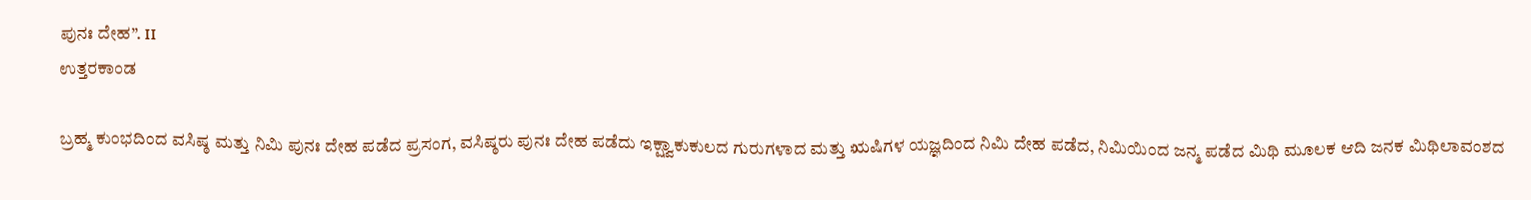ಪುನಃ ದೇಹ”. II
ಉತ್ತರಕಾಂಡ

ಬ್ರಹ್ಮ ಕುಂಭದಿಂದ ವಸಿಷ್ಠ ಮತ್ತು ನಿಮಿ ಪುನಃ ದೇಹ ಪಡೆದ ಪ್ರಸಂಗ, ವಸಿಷ್ಠರು ಪುನಃ ದೇಹ ಪಡೆದು ಇಕ್ಷ್ವಾಕುಕುಲದ ಗುರುಗಳಾದ ಮತ್ತು ಋಷಿಗಳ ಯಜ್ಞದಿಂದ ನಿಮಿ ದೇಹ ಪಡೆದ, ನಿಮಿಯಿಂದ ಜನ್ಮ ಪಡೆದ ಮಿಥಿ ಮೂಲಕ ಆದಿ ಜನಕ ಮಿಥಿಲಾವಂಶದ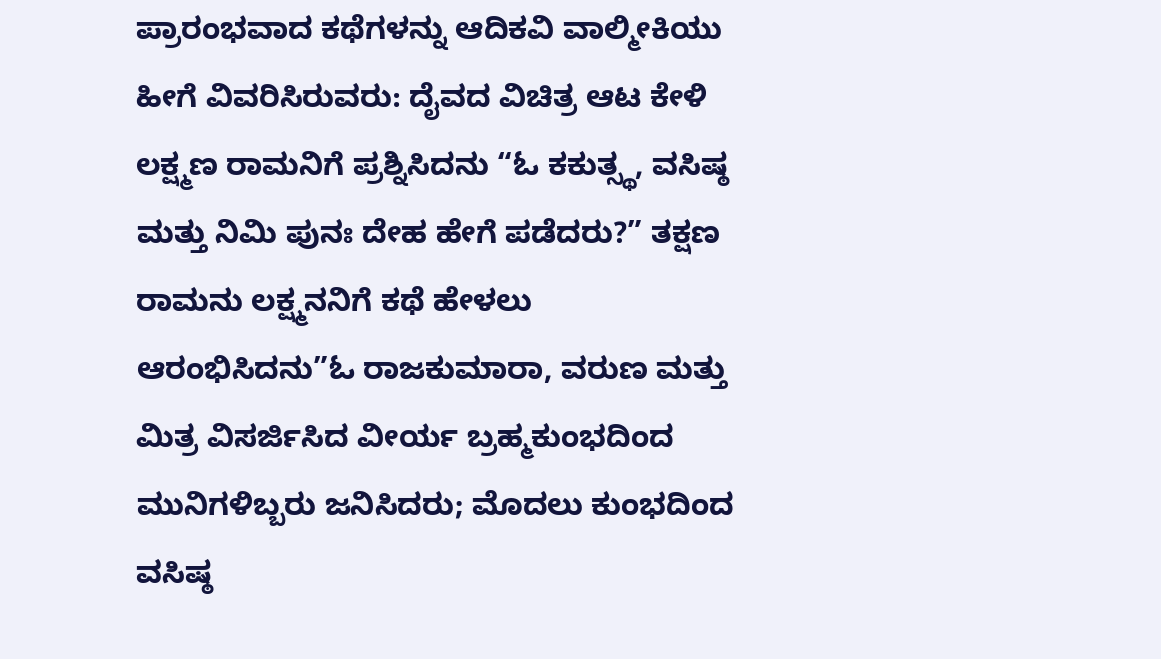ಪ್ರಾರಂಭವಾದ ಕಥೆಗಳನ್ನು ಆದಿಕವಿ ವಾಲ್ಮೀಕಿಯು ಹೀಗೆ ವಿವರಿಸಿರುವರು: ದೈವದ ವಿಚಿತ್ರ ಆಟ ಕೇಳಿ ಲಕ್ಷ್ಮಣ ರಾಮನಿಗೆ ಪ್ರಶ್ನಿಸಿದನು “ಓ ಕಕುತ್ಸ್ಥ, ವಸಿಷ್ಠ ಮತ್ತು ನಿಮಿ ಪುನಃ ದೇಹ ಹೇಗೆ ಪಡೆದರು?” ತಕ್ಷಣ ರಾಮನು ಲಕ್ಷ್ಮನನಿಗೆ ಕಥೆ ಹೇಳಲು ಆರಂಭಿಸಿದನು”ಓ ರಾಜಕುಮಾರಾ, ವರುಣ ಮತ್ತು ಮಿತ್ರ ವಿಸರ್ಜಿಸಿದ ವೀರ್ಯ ಬ್ರಹ್ಮಕುಂಭದಿಂದ ಮುನಿಗಳಿಬ್ಬರು ಜನಿಸಿದರು; ಮೊದಲು ಕುಂಭದಿಂದ ವಸಿಷ್ಠ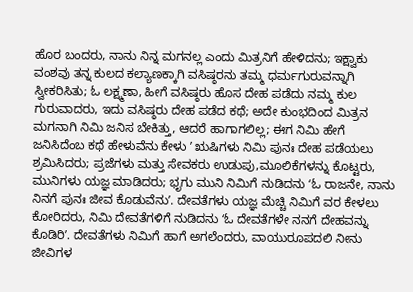ಹೊರ ಬಂದರು, ನಾನು ನಿನ್ನ ಮಗನಲ್ಲ ಎಂದು ಮಿತ್ರನಿಗೆ ಹೇಳಿದನು; ಇಕ್ಷ್ವಾಕು ವಂಶವು ತನ್ನ ಕುಲದ ಕಲ್ಯಾಣಕ್ಕಾಗಿ ವಸಿಷ್ಠರನು ತಮ್ಮ ಧರ್ಮಗುರುವನ್ನಾಗಿ ಸ್ವೀಕರಿಸಿತು; ಓ ಲಕ್ಷ್ಮಣಾ, ಹೀಗೆ ವಸಿಷ್ಠರು ಹೊಸ ದೇಹ ಪಡೆದು ನಮ್ಮ ಕುಲ ಗುರುವಾದರು, ಇದು ವಸಿಷ್ಠರು ದೇಹ ಪಡೆದ ಕಥೆ; ಅದೇ ಕುಂಭದಿಂದ ಮಿತ್ರನ ಮಗನಾಗಿ ನಿಮಿ ಜನಿಸ ಬೇಕಿತ್ತು, ಆದರೆ ಹಾಗಾಗಲಿಲ್ಲ; ಈಗ ನಿಮಿ ಹೇಗೆ ಜನಿಸಿದೆಂಬ ಕಥೆ ಹೇಳುವೆನು ಕೇಳು ʼ ಋಷಿಗಳು ನಿಮಿ ಪುನಃ ದೇಹ ಪಡೆಯಲು ಶ್ರಮಿಸಿದರು; ಪ್ರಜೆಗಳು ಮತ್ತು ಸೇವಕರು ಉಡುಪು,ಮೂಲಿಕೆಗಳನ್ನು ಕೊಟ್ಟರು, ಮುನಿಗಳು ಯಜ್ಞ ಮಾಡಿದರು; ಭೃಗು ಮುನಿ ನಿಮಿಗೆ ನುಡಿದನು ʻಓ ರಾಜನೇ, ನಾನು ನಿನಗೆ ಪುನಃ ಜೀವ ಕೊಡುವೆನುʼ. ದೇವತೆಗಳು ಯಜ್ಞ ಮೆಚ್ಚಿ ನಿಮಿಗೆ ವರ ಕೇಳಲು ಕೋರಿದರು, ನಿಮಿ ದೇವತೆಗಳಿಗೆ ನುಡಿದನು ʻಓ ದೇವತೆಗಳೇ ನನಗೆ ದೇಹವನ್ನು ಕೊಡಿರಿʼ. ದೇವತೆಗಳು ನಿಮಿಗೆ ಹಾಗೆ ಅಗಲೆಂದರು, ವಾಯುರೂಪದಲಿ ನೀನು ಜೀವಿಗಳ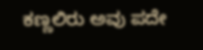ಕಣ್ಣಲಿರು ಅವು ಪದೇ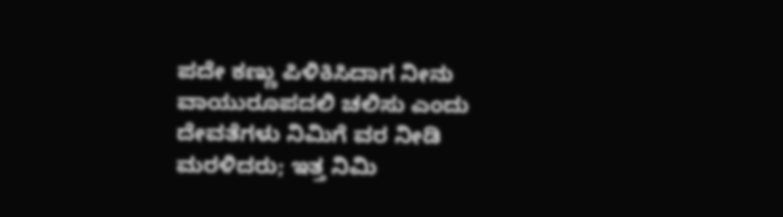ಪದೇ ಕಣ್ಣು ಪಿಳಿಕಿಸಿದಾಗ ನೀನು ವಾಯುರೂಪದಲಿ ಚಲಿಸು ಎಂದು ದೇವತೆಗಳು ನಿಮಿಗೆ ವರ ನೀಡಿ ಮರಳಿದರು; ಇತ್ತ ನಿಮಿ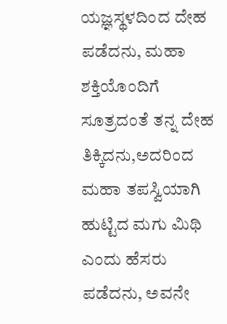ಯಜ್ಞಸ್ಥಳದಿಂದ ದೇಹ ಪಡೆದನು, ಮಹಾ ಶಕ್ತಿಯೊಂದಿಗೆ ಸೂತ್ರದಂತೆ ತನ್ನ ದೇಹ ತಿಕ್ಕಿದನು,ಅದರಿಂದ ಮಹಾ ತಪಸ್ವಿಯಾಗಿ ಹುಟ್ಟಿದ ಮಗು ಮಿಥಿ ಎಂದು ಹೆಸರು ಪಡೆದನು, ಅವನೇ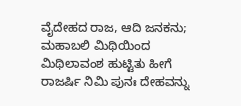ವೈದೇಹದ ರಾಜ, ಆದಿ ಜನಕನು; ಮಹಾಬಲಿ ಮಿಥಿಯಿಂದ ಮಿಥಿಲಾವಂಶ ಹುಟ್ಟಿತು ಹೀಗೆ ರಾಜರ್ಷಿ ನಿಮಿ ಪುನಃ ದೇಹವನ್ನು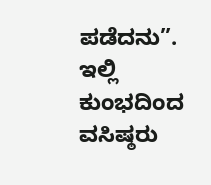ಪಡೆದನು”. ಇಲ್ಲಿ ಕುಂಭದಿಂದ ವಸಿಷ್ಠರು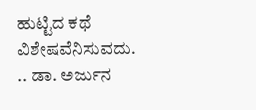ಹುಟ್ಟಿದ ಕಥೆ ವಿಶೇಷವೆನಿಸುವದು.
.. ಡಾ. ಅರ್ಜುನ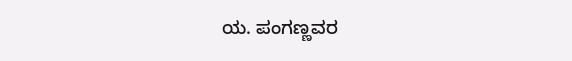ಯ. ಪಂಗಣ್ಣವರ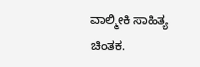ವಾಲ್ಮೀಕಿ ಸಾಹಿತ್ಯ ಚಿಂತಕ‌.